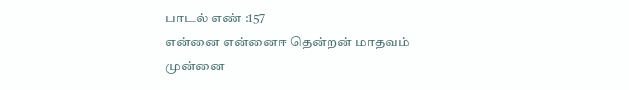பாடல் எண் :157
என்னை என்னைஈ தென்றன் மாதவம்
முன்னை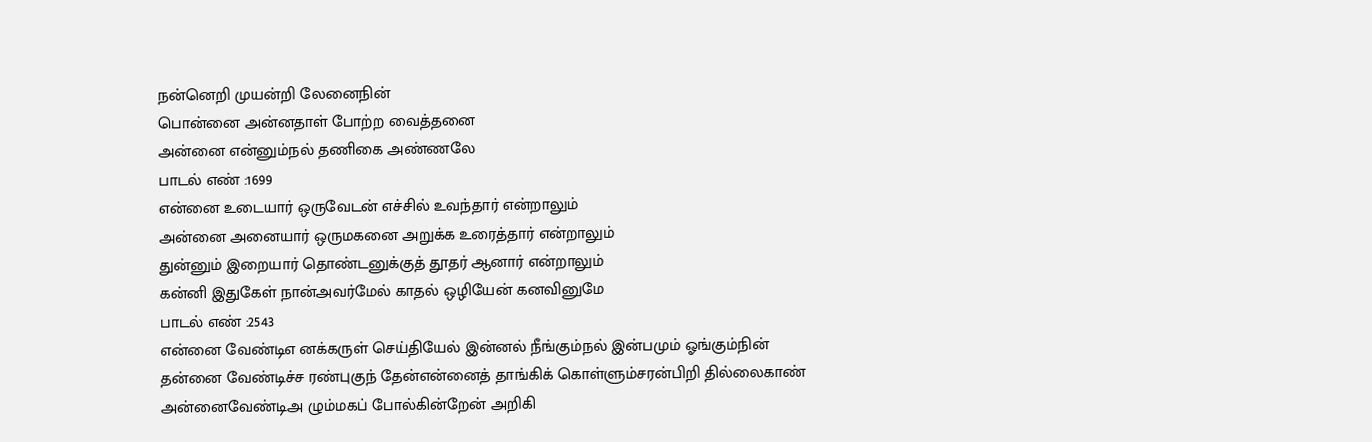நன்னெறி முயன்றி லேனைநின்
பொன்னை அன்னதாள் போற்ற வைத்தனை
அன்னை என்னும்நல் தணிகை அண்ணலே
பாடல் எண் :1699
என்னை உடையார் ஒருவேடன் எச்சில் உவந்தார் என்றாலும்
அன்னை அனையார் ஒருமகனை அறுக்க உரைத்தார் என்றாலும்
துன்னும் இறையார் தொண்டனுக்குத் தூதர் ஆனார் என்றாலும்
கன்னி இதுகேள் நான்அவர்மேல் காதல் ஒழியேன் கனவினுமே
பாடல் எண் :2543
என்னை வேண்டிஎ னக்கருள் செய்தியேல் இன்னல் நீங்கும்நல் இன்பமும் ஓங்கும்நின்
தன்னை வேண்டிச்ச ரண்புகுந் தேன்என்னைத் தாங்கிக் கொள்ளும்சரன்பிறி தில்லைகாண்
அன்னைவேண்டிஅ ழும்மகப் போல்கின்றேன் அறிகி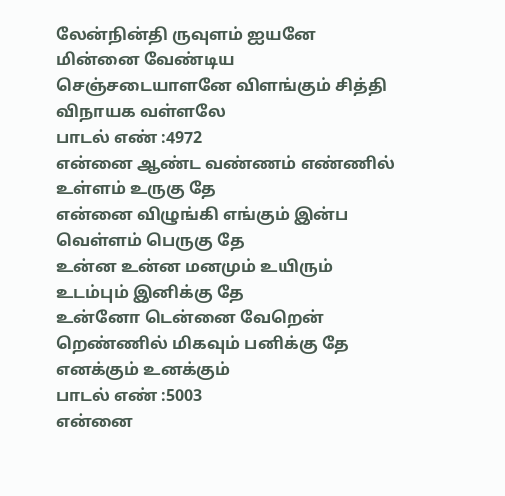லேன்நின்தி ருவுளம் ஐயனே
மின்னை வேண்டிய செஞ்சடையாளனே விளங்கும் சித்தி விநாயக வள்ளலே
பாடல் எண் :4972
என்னை ஆண்ட வண்ணம் எண்ணில் உள்ளம் உருகு தே
என்னை விழுங்கி எங்கும் இன்ப வெள்ளம் பெருகு தே
உன்ன உன்ன மனமும் உயிரும் உடம்பும் இனிக்கு தே
உன்னோ டென்னை வேறென் றெண்ணில் மிகவும் பனிக்கு தே எனக்கும் உனக்கும்
பாடல் எண் :5003
என்னை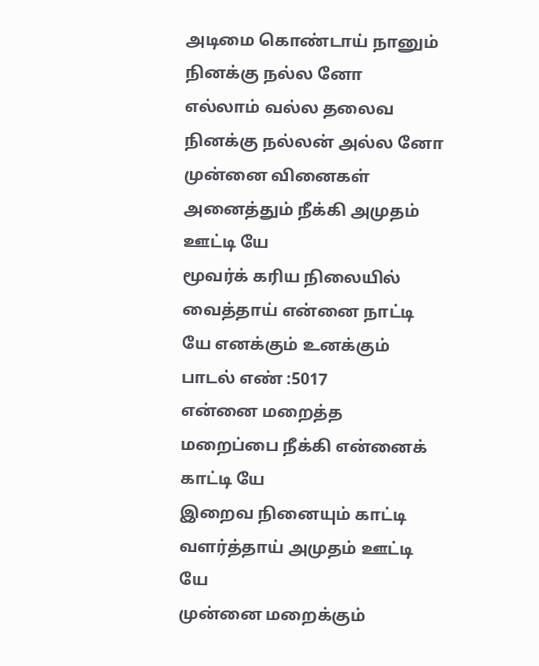அடிமை கொண்டாய் நானும் நினக்கு நல்ல னோ
எல்லாம் வல்ல தலைவ நினக்கு நல்லன் அல்ல னோ
முன்னை வினைகள் அனைத்தும் நீக்கி அமுதம் ஊட்டி யே
மூவர்க் கரிய நிலையில் வைத்தாய் என்னை நாட்டி யே எனக்கும் உனக்கும்
பாடல் எண் :5017
என்னை மறைத்த மறைப்பை நீக்கி என்னைக் காட்டி யே
இறைவ நினையும் காட்டி வளர்த்தாய் அமுதம் ஊட்டி யே
முன்னை மறைக்கும்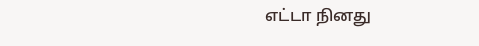எட்டா நினது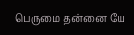பெருமை தன்னை யே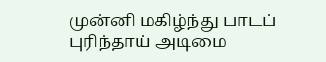முன்னி மகிழ்ந்து பாடப் புரிந்தாய் அடிமை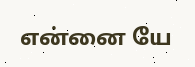என்னை யே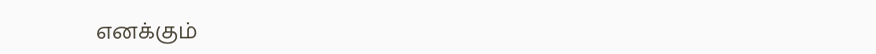எனக்கும்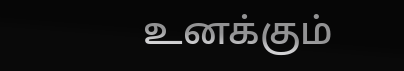உனக்கும்